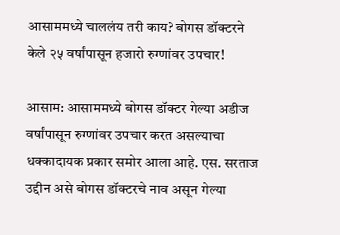आसाममध्ये चाललंय तरी काय? बोगस डॉक्टरने केले २५ वर्षांपासून हजारो रुग्णांवर उपचार!

आसाम: आसाममध्ये बोगस डॉक्टर गेल्या अडीज वर्षांपासून रुग्णांवर उपचार करत असल्याचा धक्कादायक प्रकार समोर आला आहे. एस. सरताज उद्दीन असे बोगस डॉक्टरचे नाव असून गेल्या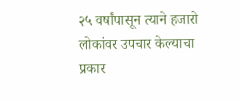२५ वर्षांपासून त्याने हजारो लोकांवर उपचार केल्याचा प्रकार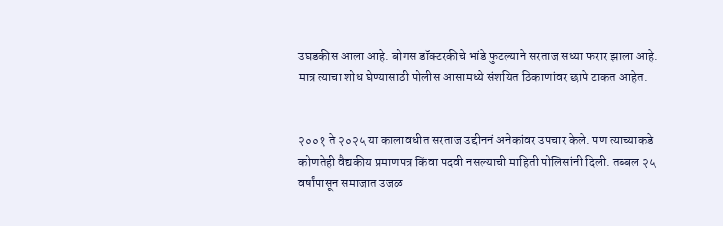उघडकीस आला आहे. बोगस डॉक्टरकीचे भांडे फुटल्याने सरताज सध्या फरार झाला आहे. मात्र त्याचा शोध घेण्यासाठी पोलीस आसामध्ये संशयित ठिकाणांवर छापे टाकत आहेत.


२००१ ते २०२५ या कालावधीत सरताज उद्दीननं अनेकांवर उपचार केले. पण त्याच्याकडे कोणतेही वैद्यकीय प्रमाणपत्र किंवा पदवी नसल्याची माहिती पोलिसांनी दिली. तब्बल २५ वर्षांपासून समाजात उजळ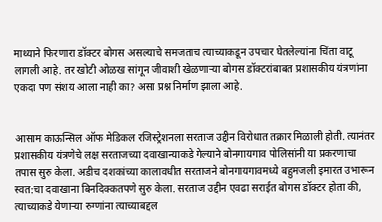माथ्याने फिरणारा डॉक्टर बोगस असल्याचे समजताच त्याच्याकडून उपचार घेतलेल्यांना चिंता वाटू लागली आहे. तर खोटी ओळख सांगून जीवाशी खेळणाऱ्या बोगस डॉक्टरांबाबत प्रशासकीय यंत्रणांना एकदा पण संशय आला नाही का? असा प्रश्न निर्माण झाला आहे.


आसाम काऊन्सिल ऑफ मेडिकल रजिस्ट्रेशनला सरताज उद्दीन विरोधात तक्रार मिळाली होती. त्यानंतर प्रशासकीय यंत्रणेचे लक्ष सरताजच्या दवाखान्याकडे गेल्याने बोनगायगाव पोलिसांनी या प्रकरणाचा तपास सुरु केला. अडीच दशकांच्या कालावधीत सरताजने बोनगायगावमध्ये बहुमजली इमारत उभारून स्वत:चा दवाखाना बिनदिक्कतपणे सुरु केला. सरताज उद्दीन एवढा सराईत बोगस डॉक्टर होता की, त्याच्याकडे येणाऱ्या रुग्णांना त्याच्याबद्दल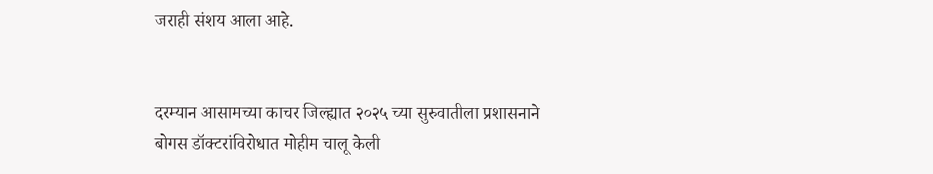जराही संशय आला आहे.


दरम्यान आसामच्या काचर जिल्ह्यात २०२५ च्या सुरुवातीला प्रशासनाने बोगस डॉक्टरांविरोधात मोहीम चालू केली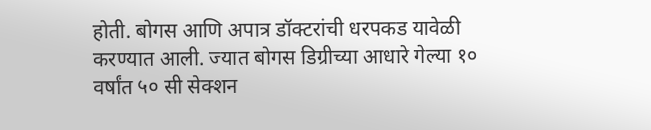होती. बोगस आणि अपात्र डॉक्टरांची धरपकड यावेळी करण्यात आली. ज्यात बोगस डिग्रीच्या आधारे गेल्या १० वर्षांत ५० सी सेक्शन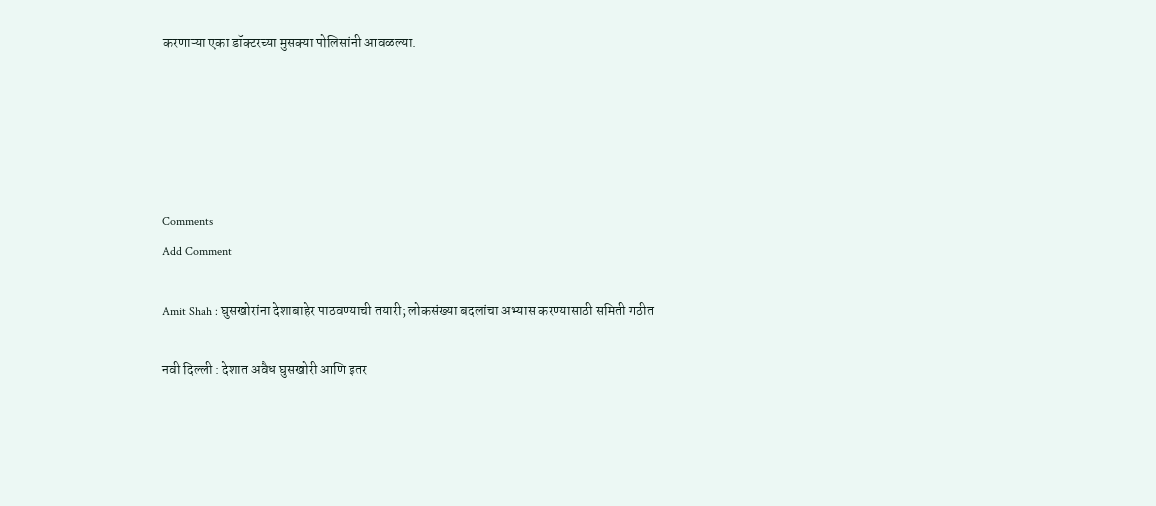करणाऱ्या एका डॉक्टरच्या मुसक्या पोलिसांनी आवळल्या.





Comments
Add Comment

Amit Shah : घुसखोरांना देशाबाहेर पाठवण्याची तयारी; लोकसंख्या बदलांचा अभ्यास करण्यासाठी समिती गठीत

नवी दिल्ली : देशात अवैध घुसखोरी आणि इतर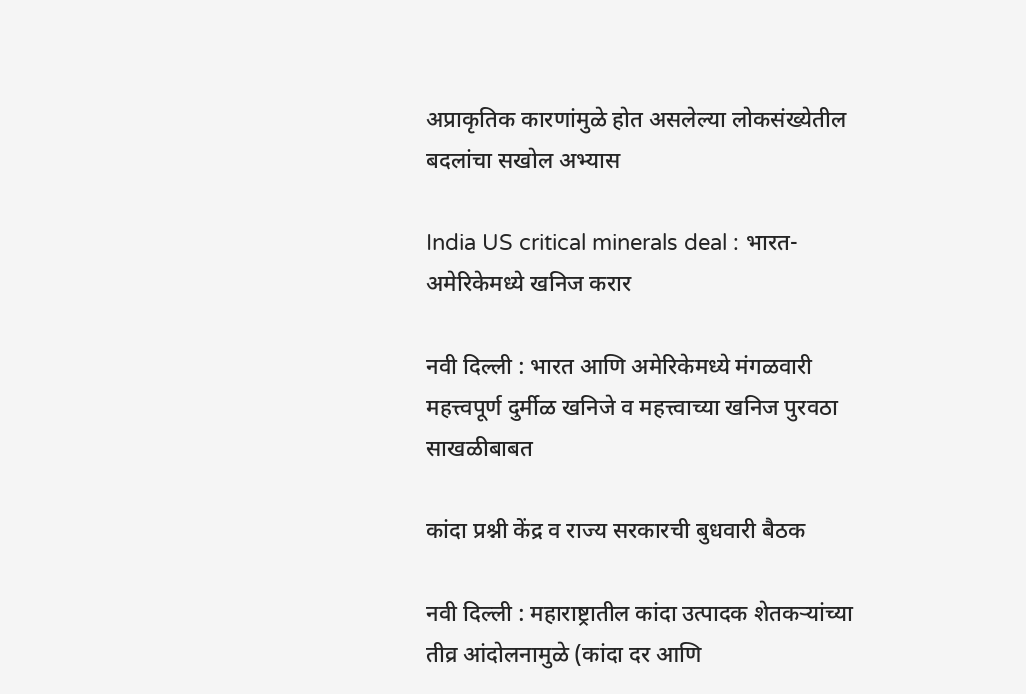अप्राकृतिक कारणांमुळे होत असलेल्या लोकसंख्येतील बदलांचा सखोल अभ्यास

India US critical minerals deal : भारत-अमेरिकेमध्ये खनिज करार

नवी दिल्ली : भारत आणि अमेरिकेमध्ये मंगळवारी महत्त्वपूर्ण दुर्मीळ खनिजे व महत्त्वाच्या खनिज पुरवठा साखळीबाबत

कांदा प्रश्नी केंद्र व राज्य सरकारची बुधवारी बैठक

नवी दिल्ली : महाराष्ट्रातील कांदा उत्पादक शेतकऱ्यांच्या तीव्र आंदोलनामुळे (कांदा दर आणि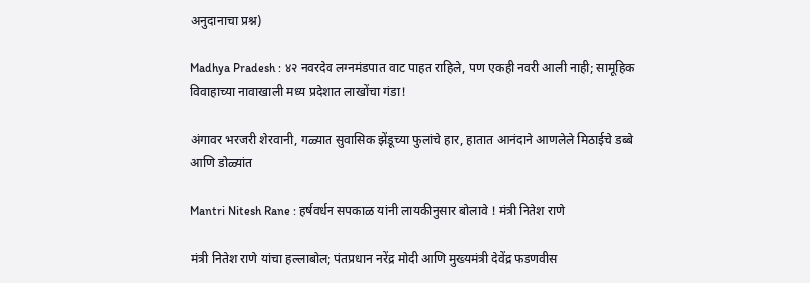अनुदानाचा प्रश्न)

Madhya Pradesh : ४२ नवरदेव लग्नमंडपात वाट पाहत राहिले, पण एकही नवरी आली नाही; सामूहिक विवाहाच्या नावाखाली मध्य प्रदेशात लाखोंचा गंडा!

अंगावर भरजरी शेरवानी, गळ्यात सुवासिक झेंडूच्या फुलांचे हार, हातात आनंदाने आणलेले मिठाईचे डब्बे आणि डोळ्यांत

Mantri Nitesh Rane : हर्षवर्धन सपकाळ यांनी लायकीनुसार बोलावे ! मंत्री नितेश राणे

मंत्री नितेश राणे यांचा हल्लाबोल; पंतप्रधान नरेंद्र मोदी आणि मुख्यमंत्री देवेंद्र फडणवीस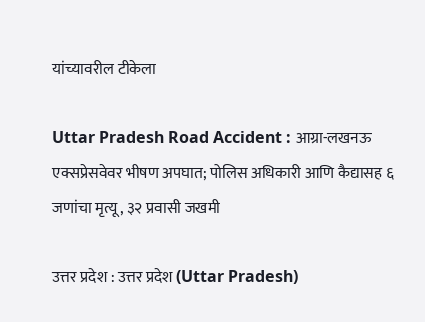यांच्यावरील टीकेला

Uttar Pradesh Road Accident : आग्रा-लखनऊ एक्सप्रेसवेवर भीषण अपघात; पोलिस अधिकारी आणि कैद्यासह ६ जणांचा मृत्यू, ३२ प्रवासी जखमी

उत्तर प्रदेश : उत्तर प्रदेश (Uttar Pradesh)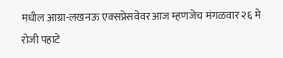मधील आग्रा-लखनऊ एक्सप्रेसवेवर आज म्हणजेच मंगळवार २६ मे रोजी पहाटे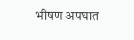भीषण अपघात